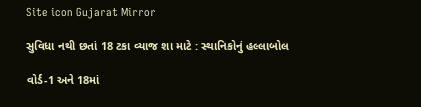Site icon Gujarat Mirror

સુવિધા નથી છતાં 18 ટકા વ્યાજ શા માટે : સ્થાનિકોનું હલ્લાબોલ

વોર્ડ-1 અને 18માં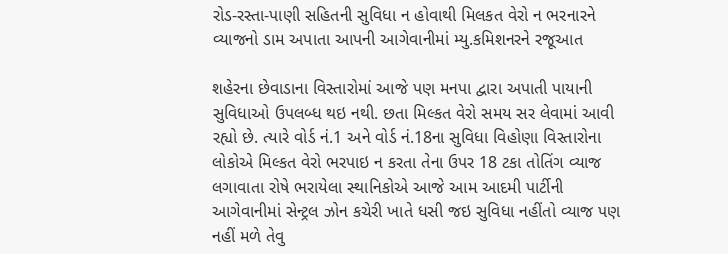રોડ-રસ્તા-પાણી સહિતની સુવિધા ન હોવાથી મિલકત વેરો ન ભરનારને વ્યાજનો ડામ અપાતા આપની આગેવાનીમાં મ્યુ.કમિશનરને રજૂઆત

શહેરના છેવાડાના વિસ્તારોમાં આજે પણ મનપા દ્વારા અપાતી પાયાની સુવિધાઓ ઉપલબ્ધ થઇ નથી. છતા મિલ્કત વેરો સમય સર લેવામાં આવી રહ્યો છે. ત્યારે વોર્ડ નં.1 અને વોર્ડ નં.18ના સુવિધા વિહોણા વિસ્તારોના લોકોએ મિલ્કત વેરો ભરપાઇ ન કરતા તેના ઉપર 18 ટકા તોતિંગ વ્યાજ લગાવાતા રોષે ભરાયેલા સ્થાનિકોએ આજે આમ આદમી પાર્ટીની આગેવાનીમાં સેન્ટ્રલ ઝોન કચેરી ખાતે ધસી જઇ સુવિધા નહીંતો વ્યાજ પણ નહીં મળે તેવુ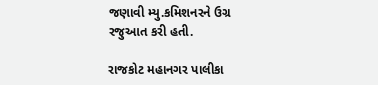જણાવી મ્યુ.કમિશનરને ઉગ્ર રજુઆત કરી હતી.

રાજકોટ મહાનગર પાલીકા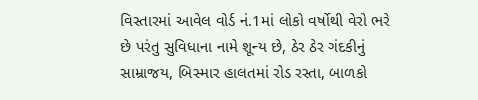વિસ્તારમાં આવેલ વોર્ડ નં.1માં લોકો વર્ષોથી વેરો ભરે છે પરંતુ સુવિધાના નામે શૂન્ય છે, ઠેર ઠેર ગંદકીનું સામ્રાજય, બિસ્માર હાલતમાં રોડ રસ્તા, બાળકો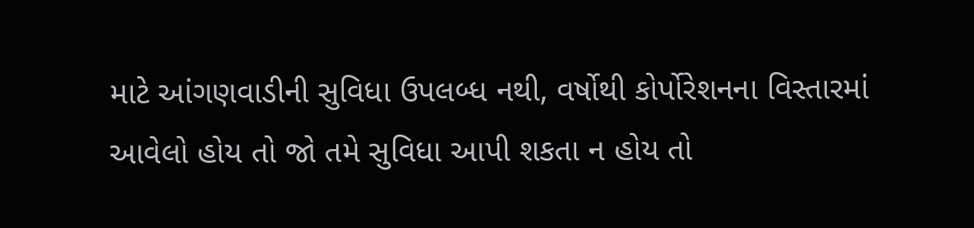માટે આંગણવાડીની સુવિધા ઉપલબ્ધ નથી, વર્ષોથી કોર્પોરેશનના વિસ્તારમાં આવેલો હોય તો જો તમે સુવિધા આપી શકતા ન હોય તો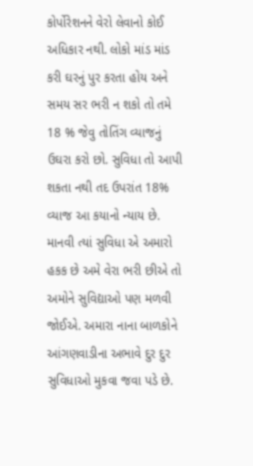કોર્પોરેશનને વેરો લેવાનો કોઈ અધિકાર નથી. લોકો માંડ માંડ કરી ઘરનું પુર કરતા હોય અને સમય સર ભરી ન શકો તો તમે 18 % જેવુ તોતિંગ વ્યાજનું ઉઘરા કરો છો. સુવિધા તો આપી શકતા નથી તદ ઉપરાંત 18% વ્યાજ આ કયાનો ન્યાય છે. માનવી ત્યાં સુવિધા એ અમારો હકક છે અમે વેરા ભરી છીએ તો અમોને સુવિદ્યાઓ પણ મળવી જોઈએ. અમારા નાના બાળકોને આંગણવાડીના અભાવે દુર દુર સુવિધાઓ મુકવા જવા પડે છે.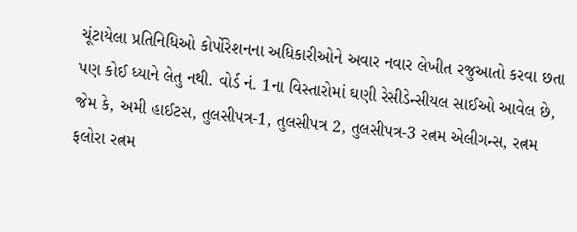ચૂંટાયેલા પ્રતિનિધિઓ કોર્પોરેશનના અધિકારીઓને અવાર નવાર લેખીત રજુઆતો કરવા છતા પણ કોઈ ધ્યાને લેતુ નથી. વોર્ડ નં. 1ના વિસ્તારોમાં ઘણી રેસીડેન્સીયલ સાઈઓ આવેલ છે, જેમ કે, અમી હાઈટસ, તુલસીપત્ર-1, તુલસીપત્ર 2, તુલસીપત્ર-3 રત્નમ એલીગન્સ, રત્નમ ફલોરા રત્નમ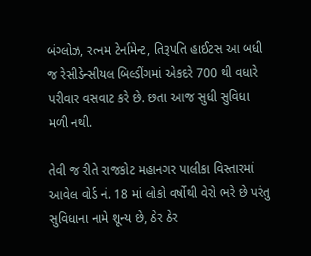બંગ્લોઝ, રત્નમ ટેર્નામેન્ટ, તિરૂપતિ હાઈટસ આ બધી જ રેસીડેન્સીયલ બિલ્ડીંગમાં એકદરે 700 થી વધારે પરીવાર વસવાટ કરે છે. છતા આજ સુધી સુવિધા મળી નથી.

તેવી જ રીતે રાજકોટ મહાનગર પાલીકા વિસ્તારમાં આવેલ વોર્ડ નં. 18 માં લોકો વર્ષોથી વેરો ભરે છે પરંતુ સુવિધાના નામે શૂન્ય છે, ઠેર ઠેર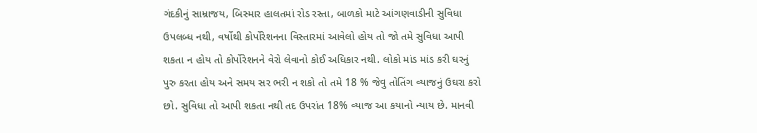ગંદકીનું સામ્રાજય, બિસ્માર હાલતમાં રોડ રસ્તા, બાળકો માટે આંગણવાડીની સુવિધા ઉપલબ્ધ નથી, વર્ષોથી કોર્પોરેશનના વિસ્તારમાં આવેલો હોય તો જો તમે સુવિધા આપી શકતા ન હોય તો કોર્પોરેશનને વેરો લેવાનો કોઈ અધિકાર નથી. લોકો માંડ માંડ કરી ઘરનું પુરુ કરતા હોય અને સમય સર ભરી ન શકો તો તમે 18 % જેવુ તોતિંગ વ્યાજનું ઉઘરા કરો છો. સુવિધા તો આપી શકતા નથી તદ ઉપરાંત 18% વ્યાજ આ કયાનો ન્યાય છે. માનવી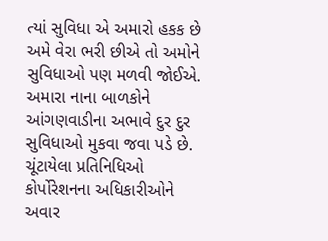ત્યાં સુવિધા એ અમારો હકક છે અમે વેરા ભરી છીએ તો અમોને સુવિધાઓ પણ મળવી જોઈએ. અમારા નાના બાળકોને આંગણવાડીના અભાવે દુર દુર સુવિધાઓ મુકવા જવા પડે છે. ચૂંટાયેલા પ્રતિનિધિઓ કોર્પોરેશનના અધિકારીઓને અવાર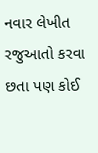નવાર લેખીત રજુઆતો કરવા છતા પણ કોઈ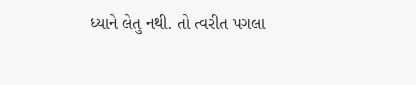ધ્યાને લેતુ નથી. તો ત્વરીત પગલા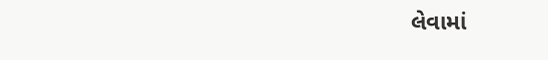લેવામાં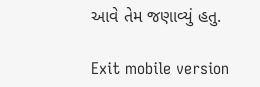આવે તેમ જણાવ્યું હતુ.

Exit mobile version